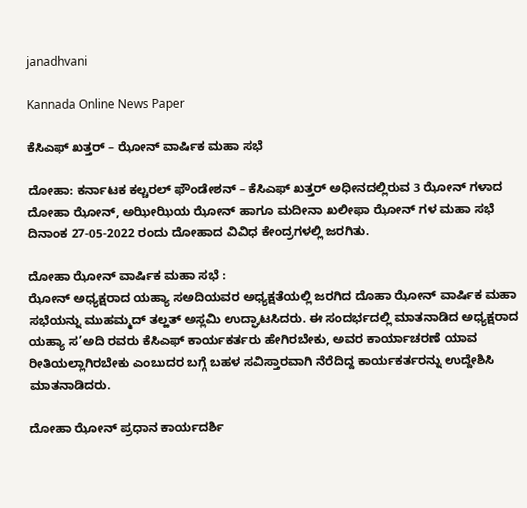janadhvani

Kannada Online News Paper

ಕೆಸಿಎಫ್ ಖತ್ತರ್ – ಝೋನ್ ವಾರ್ಷಿಕ ಮಹಾ ಸಭೆ

ದೋಹಾ: ಕರ್ನಾಟಕ ಕಲ್ಚರಲ್ ಫೌಂಡೇಶನ್ – ಕೆಸಿಎಫ್ ಖತ್ತರ್ ಅಧೀನದಲ್ಲಿರುವ 3 ಝೋನ್ ಗಳಾದ ದೋಹಾ ಝೋನ್, ಅಝೀಝಿಯ ಝೋನ್ ಹಾಗೂ ಮದೀನಾ ಖಲೀಫಾ ಝೋನ್ ಗಳ ಮಹಾ ಸಭೆ ದಿನಾಂಕ 27-05-2022 ರಂದು ದೋಹಾದ ವಿವಿಧ ಕೇಂದ್ರಗಳಲ್ಲಿ ಜರಗಿತು.

ದೋಹಾ ಝೋನ್ ವಾರ್ಷಿಕ ಮಹಾ ಸಭೆ :
ಝೋನ್ ಅಧ್ಯಕ್ಷರಾದ ಯಹ್ಯಾ ಸಅದಿಯವರ ಅಧ್ಯಕ್ಷತೆಯಲ್ಲಿ ಜರಗಿದ ದೊಹಾ ಝೋನ್ ವಾರ್ಷಿಕ ಮಹಾ ಸಭೆಯನ್ನು ಮುಹಮ್ಮದ್ ತಲ್ಹತ್ ಅಸ್ಲಮಿ ಉದ್ಘಾಟಸಿದರು. ಈ ಸಂದರ್ಭದಲ್ಲಿ ಮಾತನಾಡಿದ ಅಧ್ಯಕ್ಷರಾದ ಯಹ್ಯಾ ಸ’ಅದಿ ರವರು ಕೆಸಿಎಫ್ ಕಾರ್ಯಕರ್ತರು ಹೇಗಿರಬೇಕು, ಅವರ ಕಾರ್ಯಾಚರಣೆ ಯಾವ ರೀತಿಯಲ್ಲಾಗಿರಬೇಕು ಎಂಬುದರ ಬಗ್ಗೆ ಬಹಳ ಸವಿಸ್ತಾರವಾಗಿ ನೆರೆದಿದ್ದ ಕಾರ್ಯಕರ್ತರನ್ನು ಉದ್ದೇಶಿಸಿ ಮಾತನಾಡಿದರು.

ದೋಹಾ ಝೋನ್ ಪ್ರಧಾನ ಕಾರ್ಯದರ್ಶಿ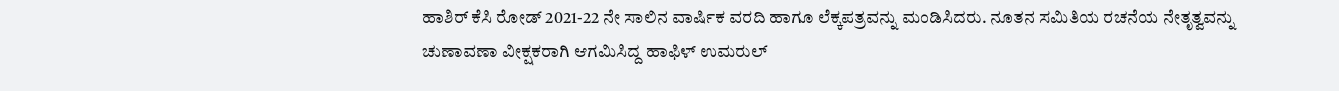ಹಾಶಿರ್ ಕೆಸಿ ರೋಡ್ 2021-22 ನೇ ಸಾಲಿನ ವಾರ್ಷಿಕ ವರದಿ ಹಾಗೂ ಲೆಕ್ಕಪತ್ರವನ್ನು ಮಂಡಿಸಿದರು. ನೂತನ ಸಮಿತಿಯ ರಚನೆಯ ನೇತೃತ್ವವನ್ನು ಚುಣಾವಣಾ ವೀಕ್ಷಕರಾಗಿ ಆಗಮಿಸಿದ್ದ ಹಾಫಿಳ್ ಉಮರುಲ್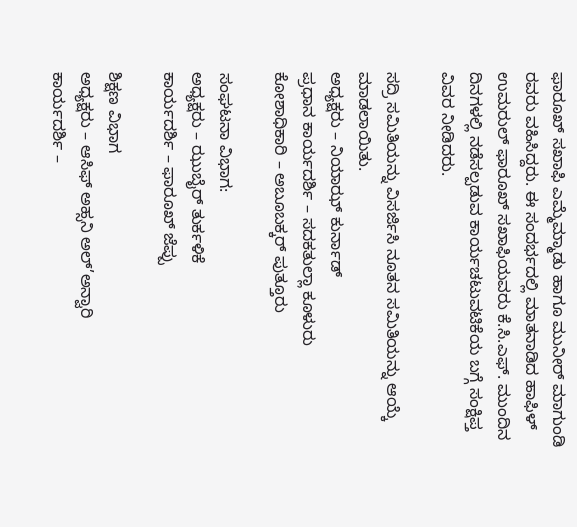ಫಾರೂಖ್ ಸಖಾಫಿ ಎಮ್ಮೆಮ್ಮಾಡು ಹಾಗೂ ಮುನೀರ್ ಮಾಗುಂಡಿ ರವರು ವಹಿಸಿದ್ದರು. ಈ ಸಂದರ್ಭದಲ್ಲಿ ಮಾತನಾಡಿದ ಹಾಫಿಳ್ ಉಮರುಲ್ ಫಾರೂಖ್ ಸಖಾಫಿಯವರು ಕೆ.ಸಿ.ಎಫ್. ಮುಂದಿನ ದಿನಗಳಲ್ಲಿ ನಡೆಸಲ್ಪಡುವ ಕಾರ್ಯಚಟುವಟಿಕೆಯ ಬಗ್ಗೆ ಸಂಕ್ಷಿಪ್ತ ವಿವರ ನೀಡಿದರು.

ಸದ್ರಿ ಸಮಿತಿಯನ್ನು ವಿಸರ್ಜಿಸಿ ನೂತನ ಸಮಿತಿಯನ್ನು ಆಯ್ಕೆ ಮಾಡಲಾಯಿತು.
ಅಧ್ಯಕ್ಷರು – ನಿಯಾಝ್ ಕುರ್ನಾಡ್
ಪ್ರಧಾನ ಕಾರ್ಯದರ್ಶಿ – ಸದಕತುಲ್ಲಾ ಕೂಳುರು
ಕೋಶಾಧಿಕಾರಿ – ಅಬೂಬಕ್ಕರ್ ಪುತ್ತೂರು

ಸಂಘಟನಾ ವಿಭಾಗ:
ಅಧ್ಯಕ್ಷರು – ಝುಬೈರ್ ತುರ್ಕಳಿಕೆ
ಕಾರ್ಯದರ್ಶಿ – ಫಾರೂಖ್ ಜೆಪ್ಪು

ಶಿಕ್ಷಣ ವಿಭಾಗ
ಅಧ್ಯಕ್ಷರು – ಆಸಿಫ್ ಅಹ್ಸನಿ ಅಲ್’ಅನ್ವಾರಿ
ಕಾರ್ಯದರ್ಶಿ –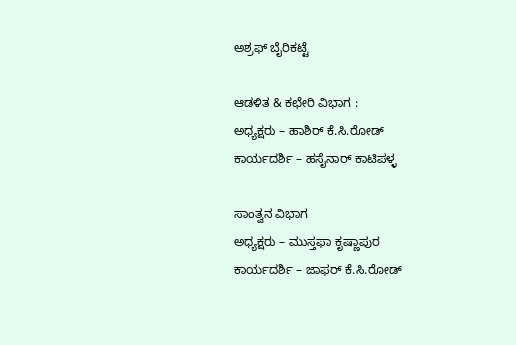ಅಶ್ರಫ್ ಬೈರಿಕಟ್ಟೆ

ಆಡಳಿತ & ಕಛೇರಿ ವಿಭಾಗ :
ಅಧ್ಯಕ್ಷರು – ಹಾಶಿರ್ ಕೆ.ಸಿ.ರೋಡ್
ಕಾರ್ಯದರ್ಶಿ – ಹಸೈನಾರ್ ಕಾಟಿಪಳ್ಳ

ಸಾಂತ್ವನ ವಿಭಾಗ
ಅಧ್ಯಕ್ಷರು – ಮುಸ್ತಫಾ ಕೃಷ್ಣಾಪುರ
ಕಾರ್ಯದರ್ಶಿ – ಜಾಫರ್ ಕೆ.ಸಿ.ರೋಡ್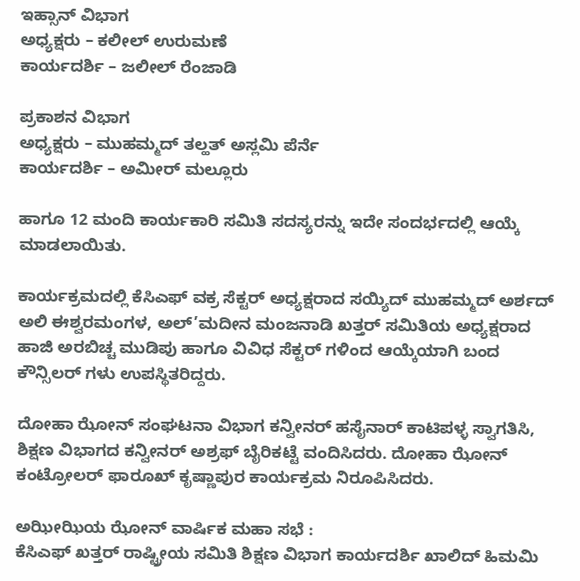ಇಹ್ಸಾನ್ ವಿಭಾಗ
ಅಧ್ಯಕ್ಷರು – ಕಲೀಲ್ ಉರುಮಣೆ
ಕಾರ್ಯದರ್ಶಿ – ಜಲೀಲ್ ರೆಂಜಾಡಿ

ಪ್ರಕಾಶನ ವಿಭಾಗ
ಅಧ್ಯಕ್ಷರು – ಮುಹಮ್ಮದ್ ತಲ್ಹತ್ ಅಸ್ಲಮಿ ಪೆರ್ನೆ
ಕಾರ್ಯದರ್ಶಿ – ಅಮೀರ್ ಮಲ್ಲೂರು

ಹಾಗೂ 12 ಮಂದಿ ಕಾರ್ಯಕಾರಿ ಸಮಿತಿ ಸದಸ್ಯರನ್ನು ಇದೇ ಸಂದರ್ಭದಲ್ಲಿ ಆಯ್ಕೆ ಮಾಡಲಾಯಿತು.

ಕಾರ್ಯಕ್ರಮದಲ್ಲಿ ಕೆಸಿಎಫ್ ವಕ್ರ ಸೆಕ್ಟರ್ ಅಧ್ಯಕ್ಷರಾದ ಸಯ್ಯಿದ್ ಮುಹಮ್ಮದ್ ಅರ್ಶದ್ ಅಲಿ ಈಶ್ವರಮಂಗಳ, ಅಲ್’ಮದೀನ ಮಂಜನಾಡಿ ಖತ್ತರ್ ಸಮಿತಿಯ ಅಧ್ಯಕ್ಷರಾದ ಹಾಜಿ ಅರಬಿಚ್ಚ ಮುಡಿಪು ಹಾಗೂ ವಿವಿಧ ಸೆಕ್ಟರ್ ಗಳಿಂದ ಆಯ್ಕೆಯಾಗಿ ಬಂದ ಕೌನ್ಸಿಲರ್ ಗಳು ಉಪಸ್ಥಿತರಿದ್ದರು.

ದೋಹಾ ಝೋನ್ ಸಂಘಟನಾ ವಿಭಾಗ ಕನ್ವೀನರ್ ಹಸೈನಾರ್ ಕಾಟಿಪಳ್ಳ ಸ್ವಾಗತಿಸಿ, ಶಿಕ್ಷಣ ವಿಭಾಗದ ಕನ್ವೀನರ್ ಅಶ್ರಫ್ ಬೈರಿಕಟ್ಟೆ ವಂದಿಸಿದರು. ದೋಹಾ ಝೋನ್ ಕಂಟ್ರೋಲರ್ ಫಾರೂಖ್ ಕೃಷ್ಣಾಪುರ ಕಾರ್ಯಕ್ರಮ ನಿರೂಪಿಸಿದರು.

ಅಝೀಝಿಯ ಝೋನ್ ವಾರ್ಷಿಕ ಮಹಾ ಸಭೆ :
ಕೆಸಿಎಫ್ ಖತ್ತರ್ ರಾಷ್ಟ್ರೀಯ ಸಮಿತಿ ಶಿಕ್ಷಣ ವಿಭಾಗ ಕಾರ್ಯದರ್ಶಿ ಖಾಲಿದ್ ಹಿಮಮಿ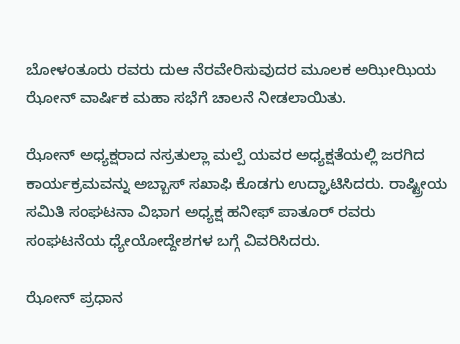ಬೋಳಂತೂರು ರವರು ದುಆ ನೆರವೇರಿಸುವುದರ ಮೂಲಕ ಅಝೀಝಿಯ ಝೋನ್ ವಾರ್ಷಿಕ ಮಹಾ ಸಭೆಗೆ ಚಾಲನೆ ನೀಡಲಾಯಿತು.

ಝೋನ್ ಅಧ್ಯಕ್ಷರಾದ ನಸ್ರತುಲ್ಲಾ ಮಲ್ಪೆ ಯವರ ಅಧ್ಯಕ್ಷತೆಯಲ್ಲಿ ಜರಗಿದ ಕಾರ್ಯಕ್ರಮವನ್ನು ಅಬ್ಬಾಸ್ ಸಖಾಫಿ ಕೊಡಗು ಉದ್ಘಾಟಿಸಿದರು. ರಾಷ್ಟ್ರೀಯ ಸಮಿತಿ ಸಂಘಟನಾ ವಿಭಾಗ ಅಧ್ಯಕ್ಷ ಹನೀಫ್ ಪಾತೂರ್ ರವರು ಸಂಘಟನೆಯ ಧ್ಯೇಯೋದ್ದೇಶಗಳ ಬಗ್ಗೆ ವಿವರಿಸಿದರು.

ಝೋನ್ ಪ್ರಧಾನ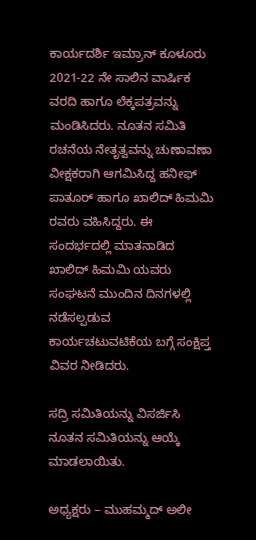ಕಾರ್ಯದರ್ಶಿ ಇಮ್ರಾನ್ ಕೂಳೂರು 2021-22 ನೇ ಸಾಲಿನ ವಾರ್ಷಿಕ ವರದಿ ಹಾಗೂ ಲೆಕ್ಕಪತ್ರವನ್ನು ಮಂಡಿಸಿದರು. ನೂತನ ಸಮಿತಿ ರಚನೆಯ ನೇತೃತ್ವವನ್ನು ಚುಣಾವಣಾ ವೀಕ್ಷಕರಾಗಿ ಆಗಮಿಸಿದ್ದ ಹನೀಫ್ ಪಾತೂರ್ ಹಾಗೂ ಖಾಲಿದ್ ಹಿಮಮಿ ರವರು ವಹಿಸಿದ್ದರು. ಈ ಸಂದರ್ಭದಲ್ಲಿ ಮಾತನಾಡಿದ ಖಾಲಿದ್ ಹಿಮಮಿ ಯವರು ಸಂಘಟನೆ ಮುಂದಿನ ದಿನಗಳಲ್ಲಿ ನಡೆಸಲ್ಪಡುವ ಕಾರ್ಯಚಟುವಟಿಕೆಯ ಬಗ್ಗೆ ಸಂಕ್ಷಿಪ್ತ ವಿವರ ನೀಡಿದರು.

ಸದ್ರಿ ಸಮಿತಿಯನ್ನು ವಿಸರ್ಜಿಸಿ ನೂತನ ಸಮಿತಿಯನ್ನು ಆಯ್ಕೆ ಮಾಡಲಾಯಿತು.

ಅಧ್ಯಕ್ಷರು – ಮುಹಮ್ಮದ್ ಅಲೀ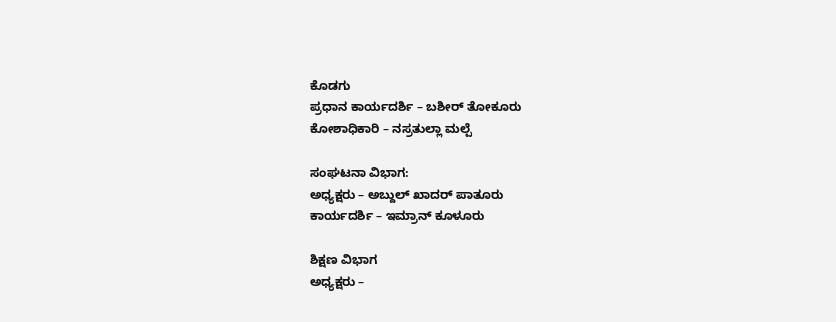ಕೊಡಗು
ಪ್ರಧಾನ ಕಾರ್ಯದರ್ಶಿ – ಬಶೀರ್ ತೋಕೂರು
ಕೋಶಾಧಿಕಾರಿ – ನಸ್ರತುಲ್ಲಾ ಮಲ್ಪೆ

ಸಂಘಟನಾ ವಿಭಾಗ:
ಅಧ್ಯಕ್ಷರು – ಅಬ್ದುಲ್ ಖಾದರ್ ಪಾತೂರು
ಕಾರ್ಯದರ್ಶಿ – ಇಮ್ರಾನ್ ಕೂಳೂರು

ಶಿಕ್ಷಣ ವಿಭಾಗ
ಅಧ್ಯಕ್ಷರು –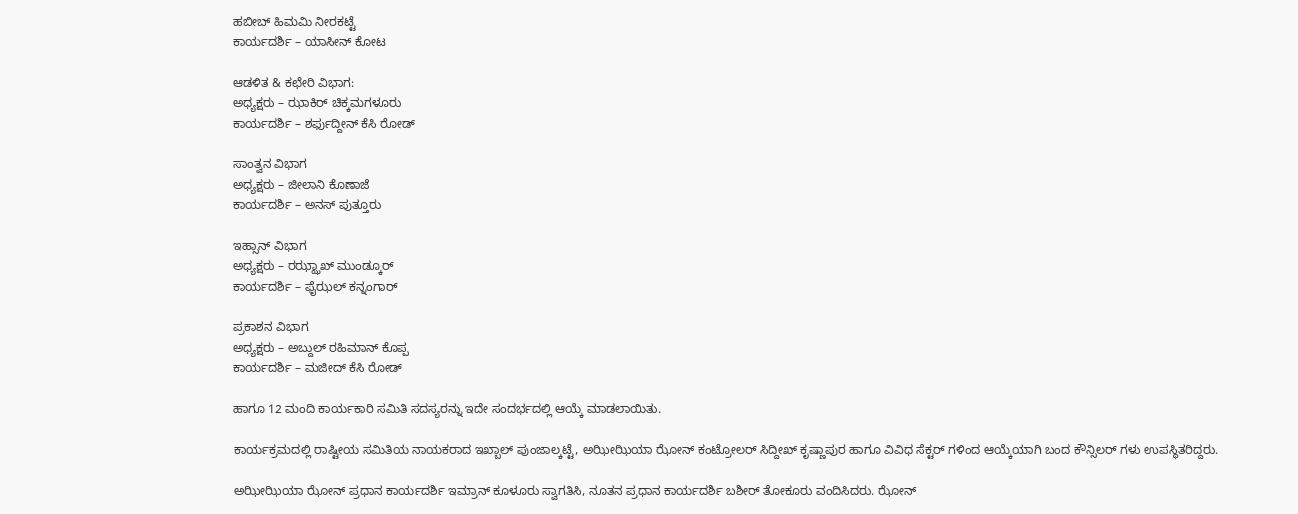ಹಬೀಬ್ ಹಿಮಮಿ ನೀರಕಟ್ಟೆ
ಕಾರ್ಯದರ್ಶಿ – ಯಾಸೀನ್ ಕೋಟ

ಆಡಳಿತ & ಕಛೇರಿ ವಿಭಾಗ:
ಅಧ್ಯಕ್ಷರು – ಝಾಕಿರ್ ಚಿಕ್ಕಮಗಳೂರು
ಕಾರ್ಯದರ್ಶಿ – ಶರ್ಫುದ್ದೀನ್ ಕೆಸಿ ರೋಡ್

ಸಾಂತ್ವನ ವಿಭಾಗ
ಅಧ್ಯಕ್ಷರು – ಜೀಲಾನಿ ಕೊಣಾಜೆ
ಕಾರ್ಯದರ್ಶಿ – ಅನಸ್ ಪುತ್ತೂರು

ಇಹ್ಸಾನ್ ವಿಭಾಗ
ಅಧ್ಯಕ್ಷರು – ರಝ್ಝಾಖ್ ಮುಂಡ್ಕೂರ್
ಕಾರ್ಯದರ್ಶಿ – ಫೈಝಲ್ ಕನ್ನಂಗಾರ್

ಪ್ರಕಾಶನ ವಿಭಾಗ
ಅಧ್ಯಕ್ಷರು – ಅಬ್ದುಲ್ ರಹಿಮಾನ್ ಕೊಪ್ಪ
ಕಾರ್ಯದರ್ಶಿ – ಮಜೀದ್ ಕೆಸಿ ರೋಡ್

ಹಾಗೂ 12 ಮಂದಿ ಕಾರ್ಯಕಾರಿ ಸಮಿತಿ ಸದಸ್ಯರನ್ನು ಇದೇ ಸಂದರ್ಭದಲ್ಲಿ ಆಯ್ಕೆ ಮಾಡಲಾಯಿತು.

ಕಾರ್ಯಕ್ರಮದಲ್ಲಿ ರಾಷ್ಟೀಯ ಸಮಿತಿಯ ನಾಯಕರಾದ ಇಖ್ಬಾಲ್ ಪುಂಜಾಲ್ಕಟ್ಟೆ, ಅಝೀಝಿಯಾ ಝೋನ್ ಕಂಟ್ರೋಲರ್ ಸಿದ್ದೀಖ್ ಕೃಷ್ಣಾಪುರ ಹಾಗೂ ವಿವಿಧ ಸೆಕ್ಟರ್ ಗಳಿಂದ ಆಯ್ಕೆಯಾಗಿ ಬಂದ ಕೌನ್ಸಿಲರ್ ಗಳು ಉಪಸ್ಥಿತರಿದ್ದರು.

ಅಝೀಝಿಯಾ ಝೋನ್ ಪ್ರಧಾನ ಕಾರ್ಯದರ್ಶಿ ಇಮ್ರಾನ್ ಕೂಳೂರು ಸ್ವಾಗತಿಸಿ, ನೂತನ ಪ್ರಧಾನ ಕಾರ್ಯದರ್ಶಿ ಬಶೀರ್ ತೋಕೂರು ವಂದಿಸಿದರು. ಝೋನ್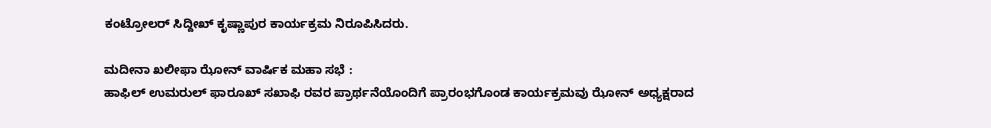ಕಂಟ್ರೋಲರ್ ಸಿದ್ದೀಖ್ ಕೃಷ್ಣಾಪುರ ಕಾರ್ಯಕ್ರಮ ನಿರೂಪಿಸಿದರು.

ಮದೀನಾ ಖಲೀಫಾ ಝೋನ್ ವಾರ್ಷಿಕ ಮಹಾ ಸಭೆ :
ಹಾಫಿಲ್ ಉಮರುಲ್ ಫಾರೂಖ್ ಸಖಾಫಿ ರವರ ಪ್ರಾರ್ಥನೆಯೊಂದಿಗೆ ಪ್ರಾರಂಭಗೊಂಡ ಕಾರ್ಯಕ್ರಮವು ಝೋನ್ ಅಧ್ಯಕ್ಷರಾದ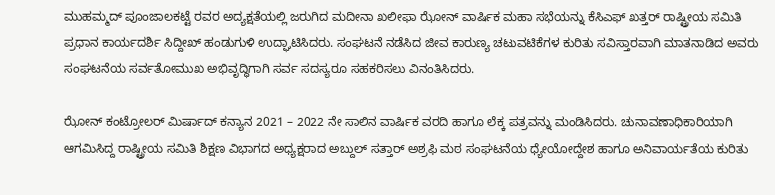ಮುಹಮ್ಮದ್ ಪೂಂಜಾಲಕಟ್ಟೆ ರವರ ಅದ್ಯಕ್ಷತೆಯಲ್ಲಿ ಜರುಗಿದ ಮದೀನಾ ಖಲೀಫಾ ಝೋನ್ ವಾರ್ಷಿಕ ಮಹಾ ಸಭೆಯನ್ನು ಕೆಸಿಎಫ್ ಖತ್ತರ್ ರಾಷ್ಟ್ರೀಯ ಸಮಿತಿ ಪ್ರಧಾನ ಕಾರ್ಯದರ್ಶಿ ಸಿದ್ದೀಖ್ ಹಂಡುಗುಳಿ ಉದ್ಘಾಟಿಸಿದರು. ಸಂಘಟನೆ ನಡೆಸಿದ ಜೀವ ಕಾರುಣ್ಯ ಚಟುವಟಿಕೆಗಳ ಕುರಿತು ಸವಿಸ್ತಾರವಾಗಿ ಮಾತನಾಡಿದ ಅವರು ಸಂಘಟನೆಯ ಸರ್ವತೋಮುಖ ಅಭಿವೃದ್ಧಿಗಾಗಿ ಸರ್ವ ಸದಸ್ಯರೂ ಸಹಕರಿಸಲು ವಿನಂತಿಸಿದರು.

ಝೋನ್ ಕಂಟ್ರೋಲರ್ ಮಿರ್ಷಾದ್ ಕನ್ಯಾನ 2021 – 2022 ನೇ ಸಾಲಿನ ವಾರ್ಷಿಕ ವರದಿ ಹಾಗೂ ಲೆಕ್ಕ ಪತ್ರವನ್ನು ಮಂಡಿಸಿದರು. ಚುನಾವಣಾಧಿಕಾರಿಯಾಗಿ ಆಗಮಿಸಿದ್ದ ರಾಷ್ಟ್ರೀಯ ಸಮಿತಿ ಶಿಕ್ಷಣ ವಿಭಾಗದ ಅಧ್ಯಕ್ಷರಾದ ಅಬ್ದುಲ್ ಸತ್ತಾರ್ ಅಶ್ರಫಿ ಮಠ ಸಂಘಟನೆಯ ಧ್ಯೇಯೋದ್ದೇಶ ಹಾಗೂ ಅನಿವಾರ್ಯತೆಯ ಕುರಿತು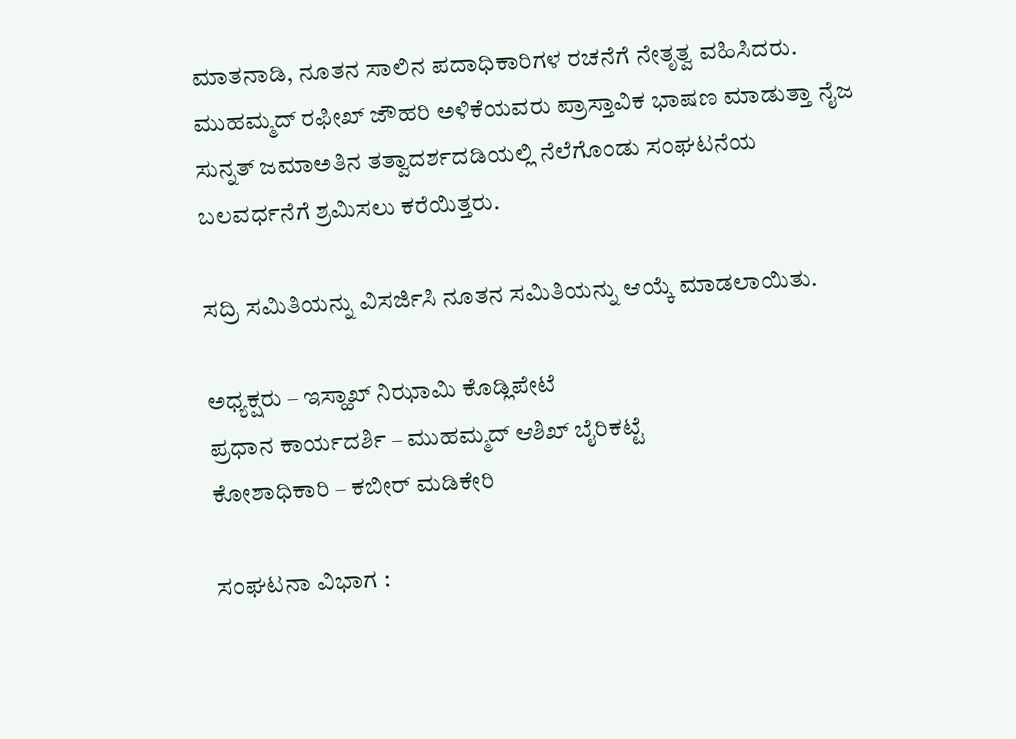ಮಾತನಾಡಿ, ನೂತನ ಸಾಲಿನ ಪದಾಧಿಕಾರಿಗಳ ರಚನೆಗೆ ನೇತೃತ್ವ ವಹಿಸಿದರು.
ಮುಹಮ್ಮದ್ ರಫೀಖ್ ಜೌಹರಿ ಅಳಿಕೆಯವರು ಪ್ರಾಸ್ತಾವಿಕ ಭಾಷಣ ಮಾಡುತ್ತಾ ನೈಜ ಸುನ್ನತ್ ಜಮಾಅತಿನ ತತ್ವಾದರ್ಶದಡಿಯಲ್ಲಿ ನೆಲೆಗೊಂಡು ಸಂಘಟನೆಯ ಬಲವರ್ಧನೆಗೆ ಶ್ರಮಿಸಲು ಕರೆಯಿತ್ತರು.

ಸದ್ರಿ ಸಮಿತಿಯನ್ನು ವಿಸರ್ಜಿಸಿ ನೂತನ ಸಮಿತಿಯನ್ನು ಆಯ್ಕೆ ಮಾಡಲಾಯಿತು.

ಅಧ್ಯಕ್ಷರು – ಇಸ್ಹಾಖ್ ನಿಝಾಮಿ ಕೊಡ್ಲಿಪೇಟೆ
ಪ್ರಧಾನ ಕಾರ್ಯದರ್ಶಿ – ಮುಹಮ್ಮದ್ ಆಶಿಖ್ ಬೈರಿಕಟ್ಟೆ
ಕೋಶಾಧಿಕಾರಿ – ಕಬೀರ್ ಮಡಿಕೇರಿ

ಸಂಘಟನಾ ವಿಭಾಗ :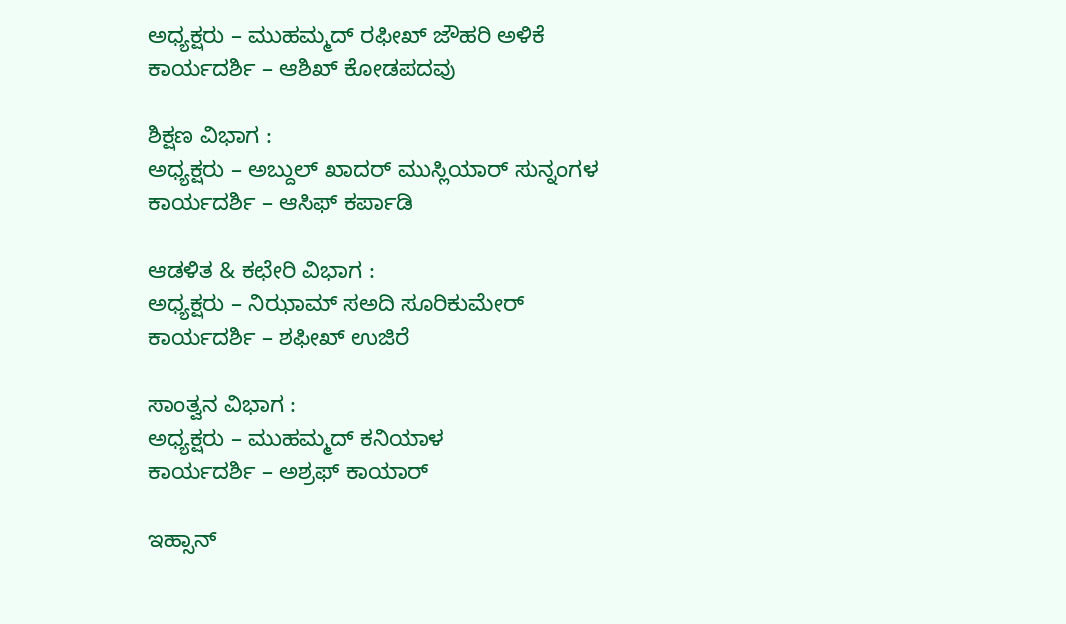ಅಧ್ಯಕ್ಷರು – ಮುಹಮ್ಮದ್ ರಫೀಖ್ ಜೌಹರಿ ಅಳಿಕೆ
ಕಾರ್ಯದರ್ಶಿ – ಆಶಿಖ್ ಕೋಡಪದವು

ಶಿಕ್ಷಣ ವಿಭಾಗ :
ಅಧ್ಯಕ್ಷರು – ಅಬ್ದುಲ್ ಖಾದರ್ ಮುಸ್ಲಿಯಾರ್ ಸುನ್ನಂಗಳ
ಕಾರ್ಯದರ್ಶಿ – ಆಸಿಫ್ ಕರ್ಪಾಡಿ

ಆಡಳಿತ & ಕಛೇರಿ ವಿಭಾಗ :
ಅಧ್ಯಕ್ಷರು – ನಿಝಾಮ್ ಸಅದಿ ಸೂರಿಕುಮೇರ್
ಕಾರ್ಯದರ್ಶಿ – ಶಫೀಖ್ ಉಜಿರೆ

ಸಾಂತ್ವನ ವಿಭಾಗ :
ಅಧ್ಯಕ್ಷರು – ಮುಹಮ್ಮದ್ ಕನಿಯಾಳ
ಕಾರ್ಯದರ್ಶಿ – ಅಶ್ರಫ್ ಕಾಯಾರ್

ಇಹ್ಸಾನ್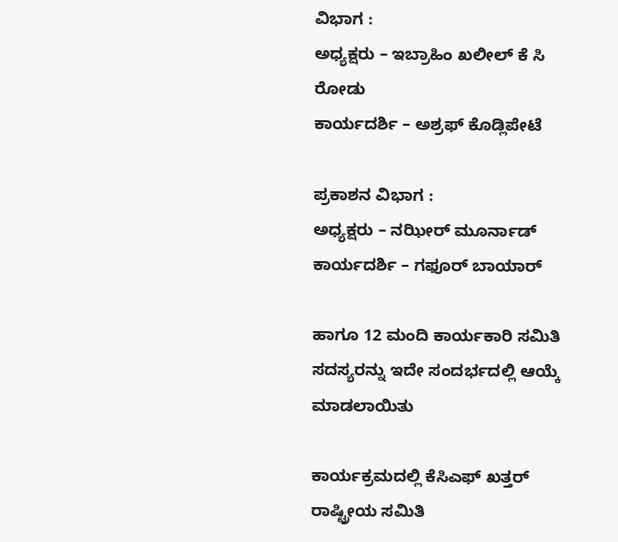ವಿಭಾಗ :
ಅಧ್ಯಕ್ಷರು – ಇಬ್ರಾಹಿಂ ಖಲೀಲ್ ಕೆ ಸಿ ರೋಡು
ಕಾರ್ಯದರ್ಶಿ – ಅಶ್ರಫ್ ಕೊಡ್ಲಿಪೇಟೆ

ಪ್ರಕಾಶನ ವಿಭಾಗ :
ಅಧ್ಯಕ್ಷರು – ನಝೀರ್ ಮೂರ್ನಾಡ್
ಕಾರ್ಯದರ್ಶಿ – ಗಫೂರ್ ಬಾಯಾರ್

ಹಾಗೂ 12 ಮಂದಿ ಕಾರ್ಯಕಾರಿ ಸಮಿತಿ ಸದಸ್ಯರನ್ನು ಇದೇ ಸಂದರ್ಭದಲ್ಲಿ ಆಯ್ಕೆ ಮಾಡಲಾಯಿತು

ಕಾರ್ಯಕ್ರಮದಲ್ಲಿ ಕೆಸಿಎಫ್ ಖತ್ತರ್ ರಾಷ್ಟ್ರೀಯ ಸಮಿತಿ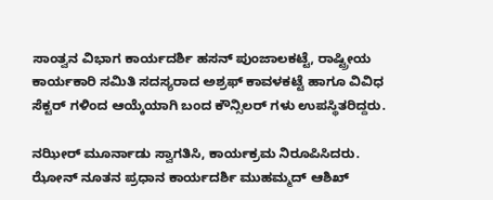ಸಾಂತ್ವನ ವಿಭಾಗ ಕಾರ್ಯದರ್ಶಿ ಹಸನ್ ಪುಂಜಾಲಕಟ್ಟೆ, ರಾಷ್ಟ್ರೀಯ ಕಾರ್ಯಕಾರಿ ಸಮಿತಿ ಸದಸ್ಯರಾದ ಅಶ್ರಫ್ ಕಾವಳಕಟ್ಟೆ ಹಾಗೂ ವಿವಿಧ ಸೆಕ್ಟರ್ ಗಳಿಂದ ಆಯ್ಕೆಯಾಗಿ ಬಂದ ಕೌನ್ಸಿಲರ್ ಗಳು ಉಪಸ್ಥಿತರಿದ್ದರು.

ನಝೀರ್ ಮೂರ್ನಾಡು ಸ್ವಾಗತಿಸಿ, ಕಾರ್ಯಕ್ರಮ ನಿರೂಪಿಸಿದರು. ಝೋನ್ ನೂತನ ಪ್ರಧಾನ ಕಾರ್ಯದರ್ಶಿ ಮುಹಮ್ಮದ್ ಆಶಿಖ್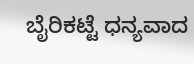ಬೈರಿಕಟ್ಟೆ ಧನ್ಯವಾದ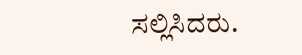ಸಲ್ಲಿಸಿದರು.